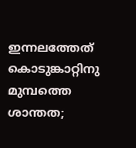ഇന്നലത്തേത്‌ കൊടുങ്കാറ്റിനു മുമ്പത്തെ ശാന്തത;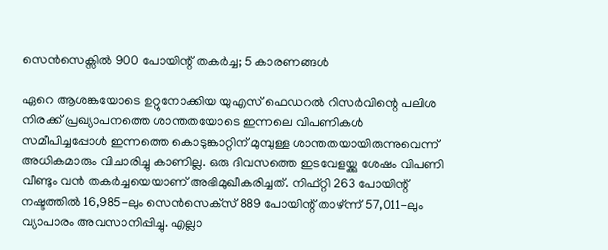സെന്‍സെക്സില്‍ 900 പോയിന്റ് തകര്‍ച്ച; 5 കാരണങ്ങള്‍

ഏറെ ആശങ്കയോടെ ഉറ്റുനോക്കിയ യുഎസ് ഫെഡറല്‍ റിസര്‍വിന്റെ പലിശ നിരക്ക് പ്രഖ്യാപനത്തെ ശാന്തതയോടെ ഇന്നലെ വിപണികള്‍ സമീപിച്ചപ്പോള്‍ ഇന്നത്തെ കൊടുങ്കാറ്റിന് മുമ്പുള്ള ശാന്തതയായിരുന്നുവെന്ന് അധികമാരും വിചാരിച്ചു കാണില്ല. ഒരു ദിവസത്തെ ഇടവേളയ്ക്കു ശേഷം വിപണി വീണ്ടും വന്‍ തകര്‍ച്ചയെയാണ് അഭിമുഖീകരിച്ചത്. നിഫ്റ്റി 263 പോയിന്റ് നഷ്ടത്തില്‍ 16,985-ലും സെന്‍സെക്‌സ് 889 പോയിന്റ് താഴ്ന്ന് 57,011-ലും വ്യാപാരം അവസാനിപ്പിച്ചു. എല്ലാ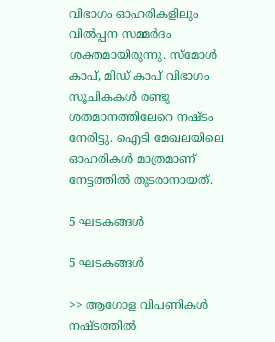വിഭാഗം ഓഹരികളിലും വില്‍പ്പന സമ്മര്‍ദം ശക്തമായിരുന്നു. സ്‌മോള്‍ കാപ്, മിഡ് കാപ് വിഭാഗം സൂചികകള്‍ രണ്ടു ശതമാനത്തിലേറെ നഷ്ടം നേരിട്ടു. ഐടി മേഖലയിലെ ഓഹരികള്‍ മാത്രമാണ് നേട്ടത്തില്‍ തുടരാനായത്.

5 ഘടകങ്ങള്‍

5 ഘടകങ്ങള്‍

>> ആഗോള വിപണികള്‍ നഷ്ടത്തില്‍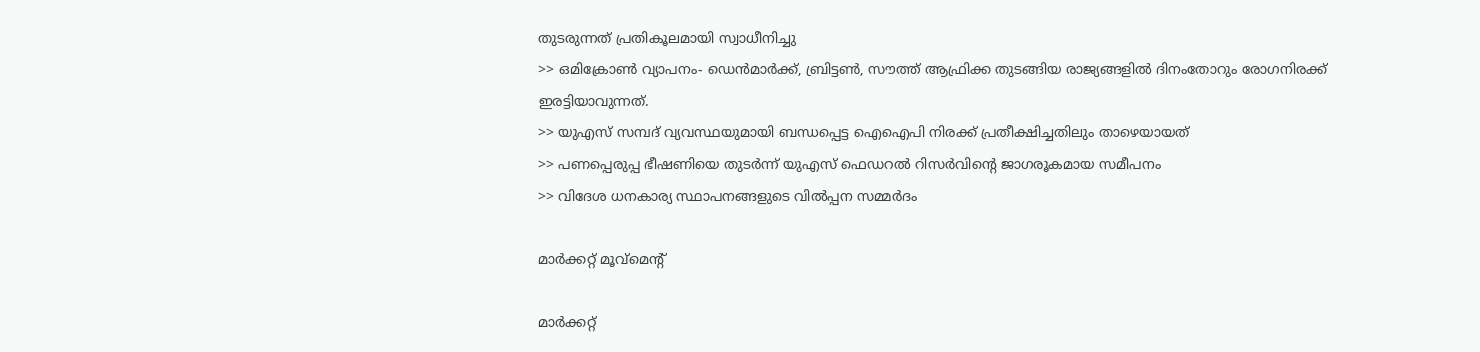തുടരുന്നത് പ്രതികൂലമായി സ്വാധീനിച്ചു
>> ഒമിക്രോണ്‍ വ്യാപനം- ഡെന്‍മാര്‍ക്ക്, ബ്രിട്ടണ്‍, സൗത്ത് ആഫ്രിക്ക തുടങ്ങിയ രാജ്യങ്ങളില്‍ ദിനംതോറും രോഗനിരക്ക് ഇരട്ടിയാവുന്നത്.
>> യുഎസ് സമ്പദ് വ്യവസ്ഥയുമായി ബന്ധപ്പെട്ട ഐഐപി നിരക്ക് പ്രതീക്ഷിച്ചതിലും താഴെയായത്
>> പണപ്പെരുപ്പ ഭീഷണിയെ തുടര്‍ന്ന് യുഎസ് ഫെഡറല്‍ റിസര്‍വിന്റെ ജാഗരൂകമായ സമീപനം
>> വിദേശ ധനകാര്യ സ്ഥാപനങ്ങളുടെ വില്‍പ്പന സമ്മര്‍ദം

മാര്‍ക്കറ്റ് മൂവ്‌മെന്റ്

മാര്‍ക്കറ്റ്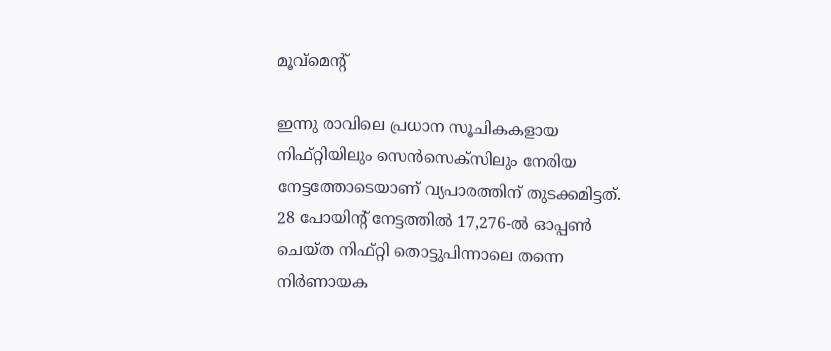മൂവ്‌മെന്റ്

ഇന്നു രാവിലെ പ്രധാന സൂചികകളായ നിഫ്റ്റിയിലും സെന്‍സെക്സിലും നേരിയ നേട്ടത്തോടെയാണ് വ്യപാരത്തിന് തുടക്കമിട്ടത്. 28 പോയിന്റ് നേട്ടത്തില്‍ 17,276-ല്‍ ഓപ്പണ്‍ ചെയ്ത നിഫ്റ്റി തൊട്ടുപിന്നാലെ തന്നെ നിര്‍ണായക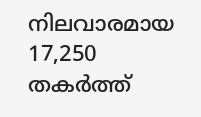നിലവാരമായ 17,250 തകര്‍ത്ത്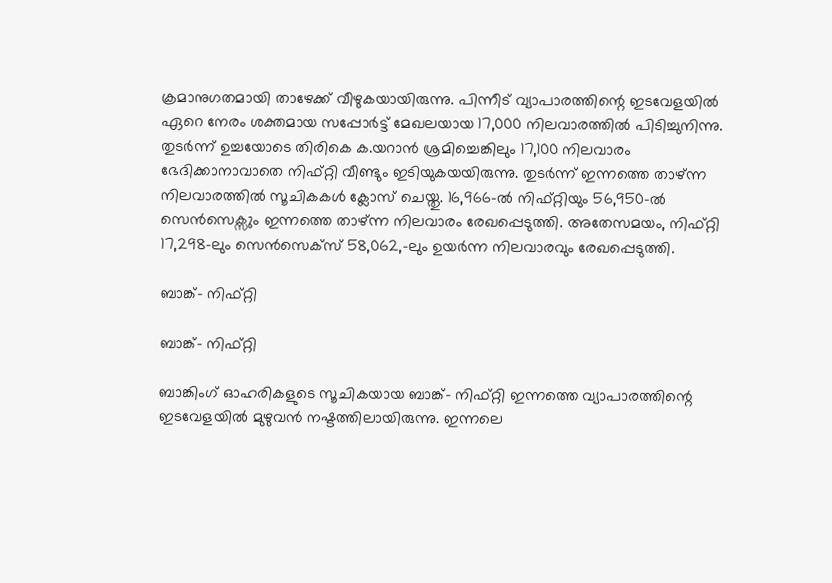ക്രമാനുഗതമായി താഴേക്ക് വീഴുകയായിരുന്നു. പിന്നീട് വ്യാപാരത്തിന്റെ ഇടവേളയില്‍ ഏറെ നേരം ശക്തമായ സപ്പോര്‍ട്ട് മേഖലയായ 17,000 നിലവാരത്തില്‍ പിടിച്ചുനിന്നു. തുടര്‍ന്ന് ഉച്ചയോടെ തിരികെ ക.യറാന്‍ ശ്രമിച്ചെങ്കിലും 17,100 നിലവാരം ഭേദിക്കാനാവാതെ നിഫ്റ്റി വീണ്ടും ഇടിയുകയയിരുന്നു. തുടര്‍ന്ന് ഇന്നത്തെ താഴ്ന്ന നിലവാരത്തില്‍ സൂചികകള്‍ ക്ലോസ് ചെയ്തു. 16,966-ല്‍ നിഫ്റ്റിയും 56,950-ല്‍ സെന്‍സെക്സും ഇന്നത്തെ താഴ്ന്ന നിലവാരം രേഖപ്പെടുത്തി. അതേസമയം, നിഫ്റ്റി 17,298-ലും സെന്‍സെക്‌സ് 58,062,-ലും ഉയര്‍ന്ന നിലവാരവും രേഖപ്പെടുത്തി.

ബാങ്ക്- നിഫ്റ്റി

ബാങ്ക്- നിഫ്റ്റി

ബാങ്കിംഗ് ഓഹരികളുടെ സൂചികയായ ബാങ്ക്- നിഫ്റ്റി ഇന്നത്തെ വ്യാപാരത്തിന്റെ ഇടവേളയില്‍ മുഴുവന്‍ നഷ്ടത്തിലായിരുന്നു. ഇന്നലെ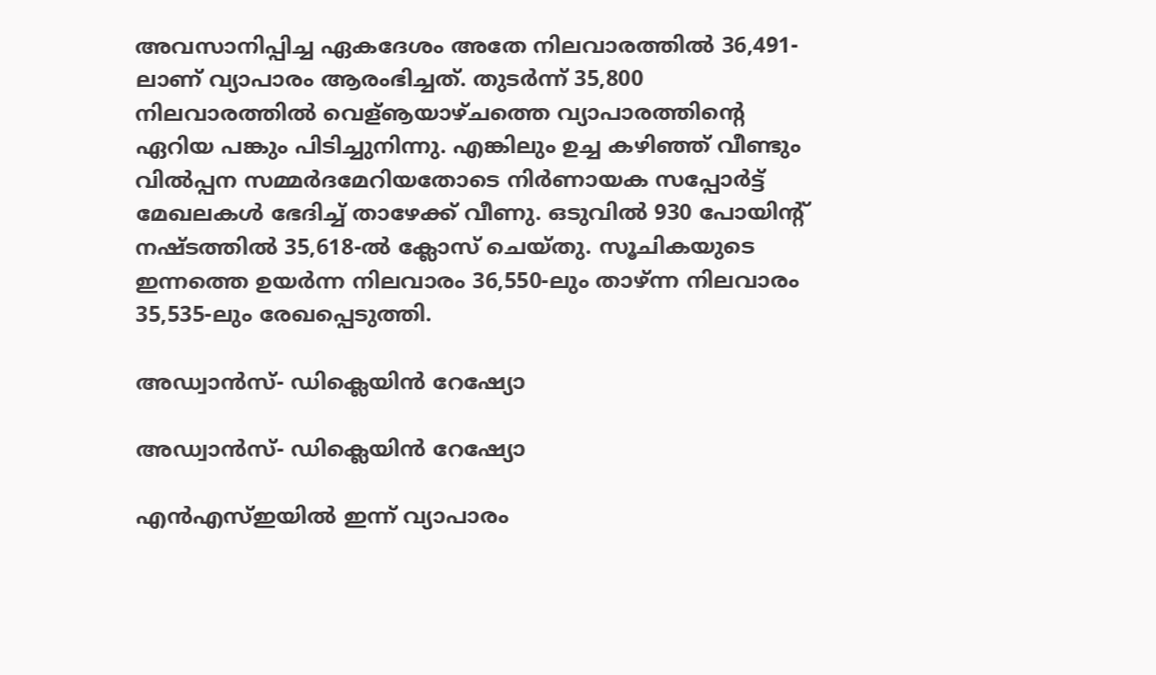അവസാനിപ്പിച്ച ഏകദേശം അതേ നിലവാരത്തില്‍ 36,491-ലാണ് വ്യാപാരം ആരംഭിച്ചത്. തുടര്‍ന്ന് 35,800 നിലവാരത്തില്‍ വെള്‌ൡയാഴ്ചത്തെ വ്യാപാരത്തിന്റെ ഏറിയ പങ്കും പിടിച്ചുനിന്നു. എങ്കിലും ഉച്ച കഴിഞ്ഞ് വീണ്ടും വില്‍പ്പന സമ്മര്‍ദമേറിയതോടെ നിര്‍ണായക സപ്പോര്‍ട്ട് മേഖലകള്‍ ഭേദിച്ച് താഴേക്ക് വീണു. ഒടുവില്‍ 930 പോയിന്റ് നഷ്ടത്തില്‍ 35,618-ല്‍ ക്ലോസ് ചെയ്തു. സൂചികയുടെ ഇന്നത്തെ ഉയര്‍ന്ന നിലവാരം 36,550-ലും താഴ്ന്ന നിലവാരം 35,535-ലും രേഖപ്പെടുത്തി.

അഡ്വാന്‍സ്- ഡിക്ലെയിന്‍ റേഷ്യോ

അഡ്വാന്‍സ്- ഡിക്ലെയിന്‍ റേഷ്യോ

എന്‍എസ്ഇയില്‍ ഇന്ന് വ്യാപാരം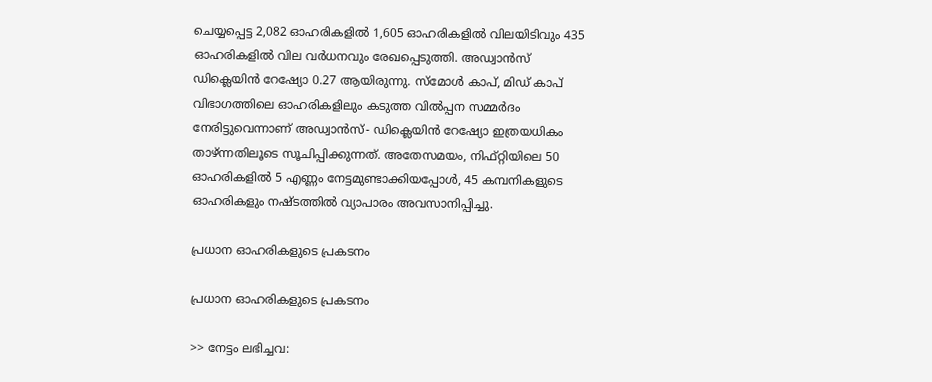ചെയ്യപ്പെട്ട 2,082 ഓഹരികളില്‍ 1,605 ഓഹരികളില്‍ വിലയിടിവും 435 ഓഹരികളില്‍ വില വര്‍ധനവും രേഖപ്പെടുത്തി. അഡ്വാന്‍സ് ഡിക്ലെയിന്‍ റേഷ്യോ 0.27 ആയിരുന്നു. സ്മോള്‍ കാപ്, മിഡ് കാപ് വിഭാഗത്തിലെ ഓഹരികളിലും കടുത്ത വില്‍പ്പന സമ്മര്‍ദം നേരിട്ടുവെന്നാണ് അഡ്വാന്‍സ്- ഡിക്ലെയിന്‍ റേഷ്യോ ഇത്രയധികം താഴ്ന്നതിലൂടെ സൂചിപ്പിക്കുന്നത്. അതേസമയം, നിഫ്റ്റിയിലെ 50 ഓഹരികളില്‍ 5 എണ്ണം നേട്ടമുണ്ടാക്കിയപ്പോള്‍, 45 കമ്പനികളുടെ ഓഹരികളും നഷ്ടത്തില്‍ വ്യാപാരം അവസാനിപ്പിച്ചു.

പ്രധാന ഓഹരികളുടെ പ്രകടനം

പ്രധാന ഓഹരികളുടെ പ്രകടനം

>> നേട്ടം ലഭിച്ചവ: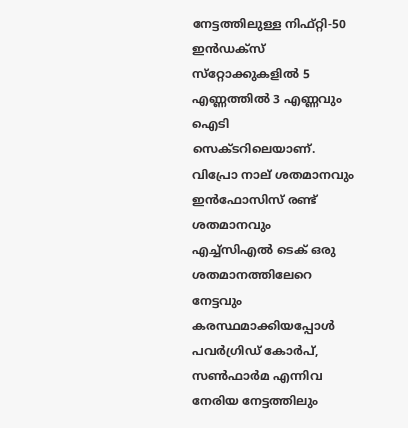നേട്ടത്തിലുള്ള നിഫ്റ്റി-50 ഇന്‍ഡക്‌സ് സ്‌റ്റോക്കുകളില്‍ 5 എണ്ണത്തില്‍ 3 എണ്ണവും ഐടി സെക്ടറിലെയാണ്. വിപ്രോ നാല് ശതമാനവും ഇന്‍ഫോസിസ് രണ്ട് ശതമാനവും എച്ച്‌സിഎല്‍ ടെക് ഒരു ശതമാനത്തിലേറെ നേട്ടവും കരസ്ഥമാക്കിയപ്പോള്‍ പവര്‍ഗ്രിഡ് കോര്‍പ്, സണ്‍ഫാര്‍മ എന്നിവ നേരിയ നേട്ടത്തിലും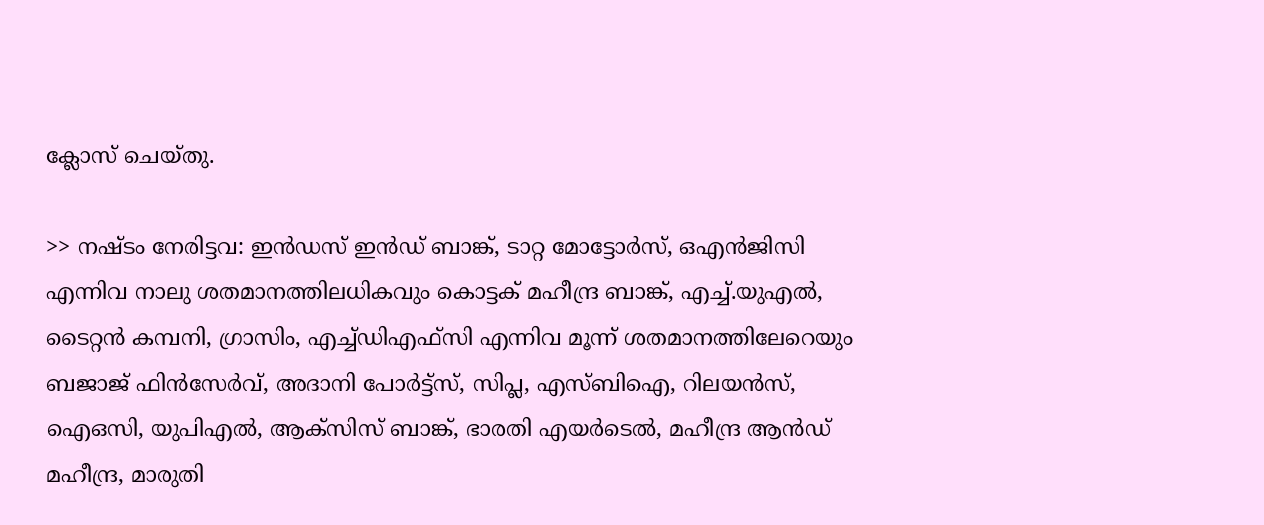ക്ലോസ് ചെയ്തു.

>> നഷ്ടം നേരിട്ടവ: ഇന്‍ഡസ് ഇന്‍ഡ് ബാങ്ക്, ടാറ്റ മോട്ടോര്‍സ്, ഒഎന്‍ജിസി എന്നിവ നാലു ശതമാനത്തിലധികവും കൊട്ടക് മഹീന്ദ്ര ബാങ്ക്, എച്ച്.യുഎല്‍, ടൈറ്റന്‍ കമ്പനി, ഗ്രാസിം, എച്ച്ഡിഎഫ്‌സി എന്നിവ മൂന്ന് ശതമാനത്തിലേറെയും ബജാജ് ഫിന്‍സേര്‍വ്, അദാനി പോര്‍ട്ട്സ്, സിപ്ല, എസ്ബിഐ, റിലയന്‍സ്, ഐഒസി, യുപിഎല്‍, ആക്‌സിസ് ബാങ്ക്, ഭാരതി എയര്‍ടെല്‍, മഹീന്ദ്ര ആന്‍ഡ് മഹീന്ദ്ര, മാരുതി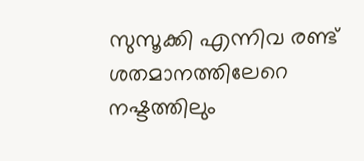സുസൂക്കി എന്നിവ രണ്ട് ശതമാനത്തിലേറെ നഷ്ടത്തിലും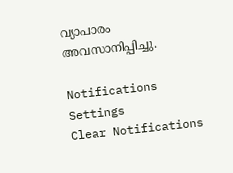വ്യാപാരം അവസാനിപ്പിച്ചു.

Notifications
Settings
Clear Notifications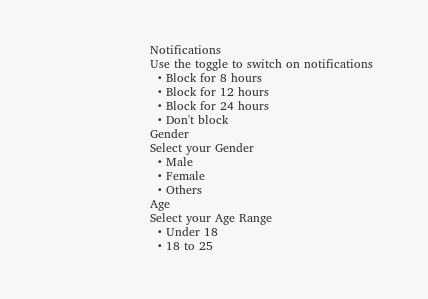Notifications
Use the toggle to switch on notifications
  • Block for 8 hours
  • Block for 12 hours
  • Block for 24 hours
  • Don't block
Gender
Select your Gender
  • Male
  • Female
  • Others
Age
Select your Age Range
  • Under 18
  • 18 to 25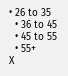• 26 to 35
  • 36 to 45
  • 45 to 55
  • 55+
X